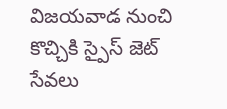విజయవాడ నుంచి కొచ్చికి స్పైస్ జెట్ సేవలు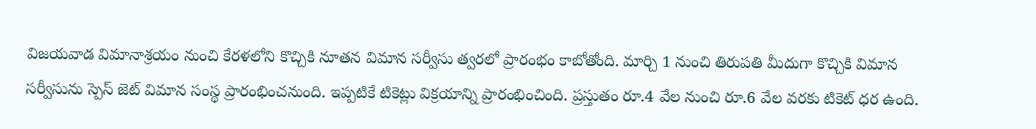విజయవాడ విమానాశ్రయం నుంచి కేరళలోని కొచ్చికి నూతన విమాన సర్వీసు త్వరలో ప్రారంభం కాబోతోంది. మార్చి 1 నుంచి తిరుపతి మీదుగా కొచ్చికి విమాన సర్వీసును స్పెస్ జెట్ విమాన సంస్థ ప్రారంభించనుంది. ఇప్పటికే టికెట్లు విక్రయాన్ని ప్రారంభించింది. ప్రస్తుతం రూ.4 వేల నుంచి రూ.6 వేల వరకు టికెట్ ధర ఉంది.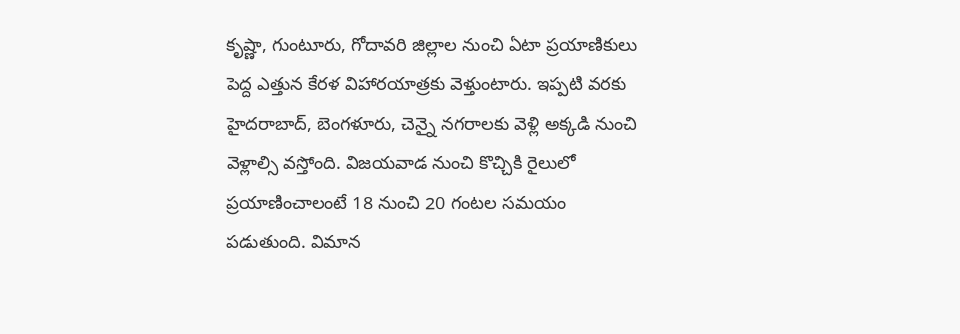కృష్ణా, గుంటూరు, గోదావరి జిల్లాల నుంచి ఏటా ప్రయాణికులు పెద్ద ఎత్తున కేరళ విహారయాత్రకు వెళ్తుంటారు. ఇప్పటి వరకు హైదరాబాద్, బెంగళూరు, చెన్నై నగరాలకు వెళ్లి అక్కడి నుంచి వెళ్లాల్సి వస్తోంది. విజయవాడ నుంచి కొచ్చికి రైలులో ప్రయాణించాలంటే 18 నుంచి 20 గంటల సమయం పడుతుంది. విమాన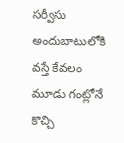సర్వీసు అందుబాటులోకి వస్తే కేవలం మూడు గంట్లోనే కొచ్చి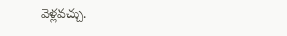వెళ్లవచ్చు.